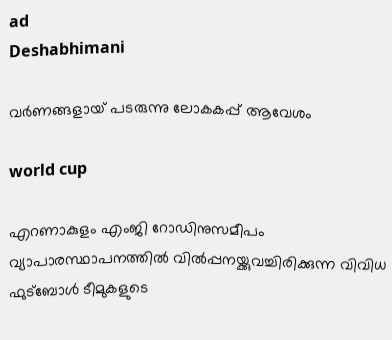ad
Deshabhimani

വർണങ്ങളായ്‌ പടരുന്നു ലോകകപ്പ്‌ ആവേശം

world cup

എറണാകുളം എംജി റോഡിനുസമീപം വ്യാപാരസ്ഥാപനത്തിൽ വിൽപ്പനയ്ക്കുവച്ചിരിക്കുന്ന വിവിധ ഫുട്ബോൾ ടീമുകളുടെ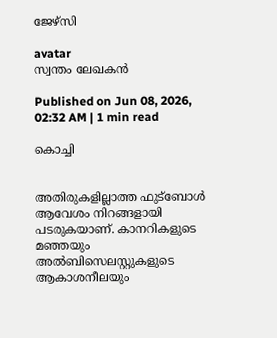ജേഴ്‌സി

avatar
സ്വന്തം ലേഖകന്‍

Published on Jun 08, 2026, 02:32 AM | 1 min read

കൊച്ചി


അതിരുകളില്ലാത്ത ഫുട്ബോൾ ആവേശം നിറങ്ങളായി പടരുകയാണ്‌. കാനറികളുടെ മഞ്ഞയും അൽബിസെലസ്റ്റുകളുടെ ആകാശനീലയും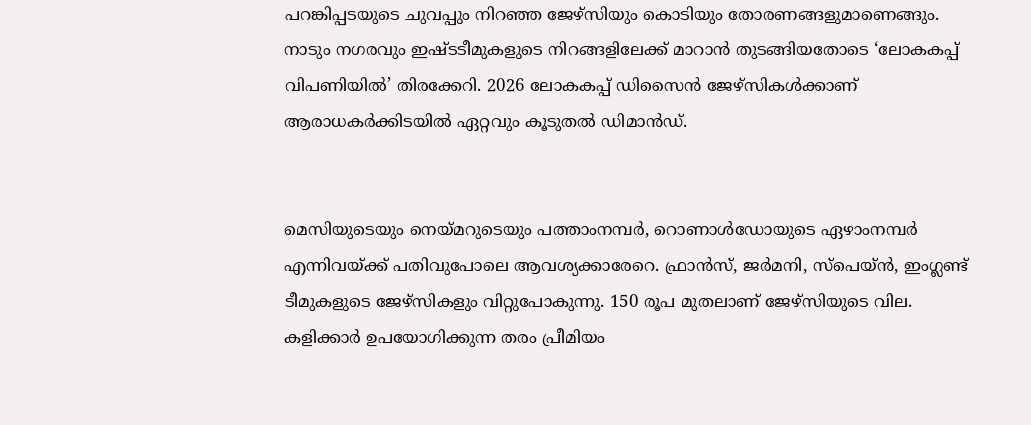പറങ്കിപ്പടയുടെ ചുവപ്പും നിറഞ്ഞ ജേഴ്സിയും കൊടിയും തോരണങ്ങളുമാണെങ്ങും. നാടും നഗരവും ഇഷ്ടടീമുകളുടെ നിറങ്ങളിലേക്ക് മാറാൻ തുടങ്ങിയതോടെ ‘ലോകകപ്പ് വിപണിയിൽ’ തിരക്കേറി. 2026 ലോകകപ്പ് ഡിസൈൻ ജേഴ്സികൾക്കാണ് ആരാധകര്‍ക്കിടയില്‍ ഏറ്റവും കൂടുതൽ ഡിമാൻഡ്‌.


മെസിയുടെയും നെയ്മറുടെയും പത്താംനമ്പര്‍, റൊണാൾഡോയുടെ ഏഴാംനമ്പർ എന്നിവയ്ക്ക് പതിവുപോലെ ആവശ്യക്കാരേറെ. ഫ്രാൻസ്, ജർമനി, സ്പെയ്ൻ, ഇംഗ്ലണ്ട് ടീമുകളുടെ ജേഴ്സികളും വിറ്റുപോകുന്നു. 150 രൂപ മുതലാണ് ജേഴ്സിയുടെ വില. കളിക്കാർ ഉപയോഗിക്കുന്ന തരം പ്രീമിയം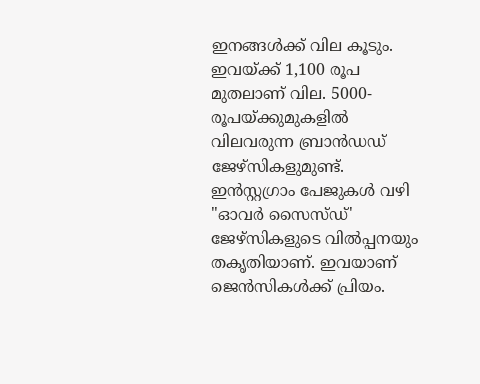ഇനങ്ങള്‍ക്ക് വില കൂടും. ഇവയ്ക്ക് 1,100 രൂപ മുതലാണ് വില. 5000- രൂപയ്ക്കുമുകളില്‍ വിലവരുന്ന ബ്രാന്‍ഡഡ് ജേഴ്സികളുമുണ്ട്. ഇന്‍സ്റ്റഗ്രാം പേജുകള്‍ വഴി "ഓവര്‍ സൈസ്ഡ്' ജേഴ്സികളുടെ വില്‍പ്പനയും തകൃതിയാണ്. ഇവയാണ് ജെന്‍സികള്‍ക്ക് പ്രിയം.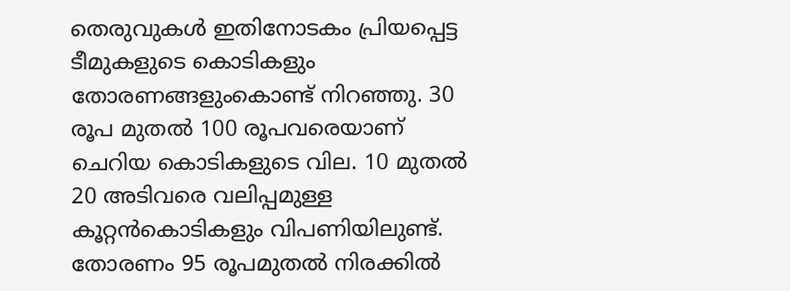തെരുവുകള്‍ ഇതിനോടകം പ്രിയപ്പെട്ട ടീമുകളുടെ കൊടികളും തോരണങ്ങളുംകൊണ്ട് നിറഞ്ഞു. 30 രൂപ മുതല്‍ 100 രൂപവരെയാണ് ചെറിയ കൊടികളുടെ വില. 10 മുതൽ 20 അടിവരെ വലിപ്പമുള്ള കൂറ്റൻകൊടികളും വിപണിയിലുണ്ട്. തോരണം 95 രൂപമുതല്‍ നിരക്കില്‍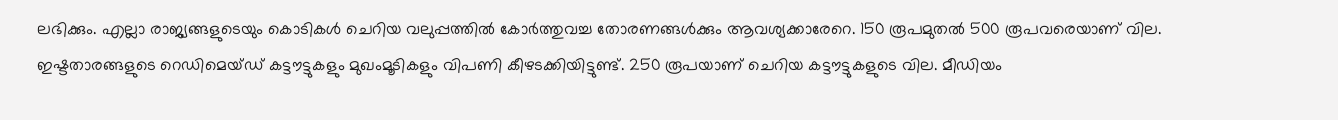ലഭിക്കും. എല്ലാ രാജ്യങ്ങളുടെയും കൊടികൾ ചെറിയ വലുപ്പത്തിൽ കോർത്തുവച്ച തോരണങ്ങള്‍ക്കും ആവശ്യക്കാരേറെ. 150 രൂപമുതൽ 500 രൂപവരെയാണ് വില. ഇഷ്ടതാരങ്ങളുടെ റെഡിമെയ്ഡ് കട്ടൗട്ടുകളും മുഖംമൂടികളും വിപണി കീഴടക്കിയിട്ടുണ്ട്. 250 രൂപയാണ് ചെറിയ കട്ടൗട്ടുകളുടെ വില. മീഡിയം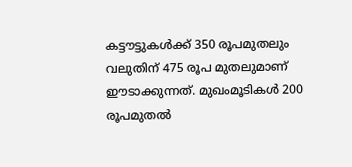കട്ടൗട്ടുകള്‍ക്ക് 350 രൂപമുതലും വലുതിന് 475 രൂപ മുതലുമാണ് ഈടാക്കുന്നത്. മുഖംമൂടികള്‍ 200 രൂപമുതല്‍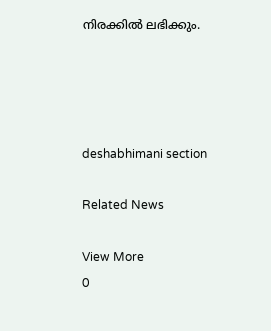നിരക്കില്‍ ലഭിക്കും.




deshabhimani section

Related News

View More
0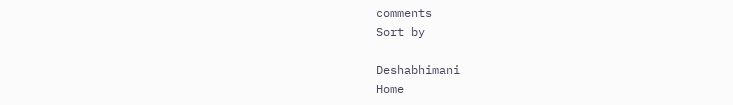comments
Sort by

Deshabhimani
Home